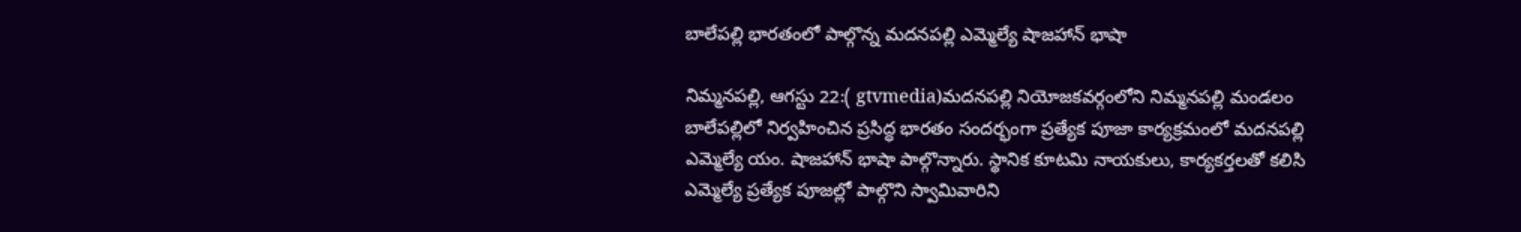బాలేపల్లి భారతంలో పాల్గొన్న మదనపల్లి ఎమ్మెల్యే షాజహాన్ భాషా

నిమ్మనపల్లి, ఆగస్టు 22:( gtvmedia)మదనపల్లి నియోజకవర్గంలోని నిమ్మనపల్లి మండలం బాలేపల్లిలో నిర్వహించిన ప్రసిద్ధ భారతం సందర్భంగా ప్రత్యేక పూజా కార్యక్రమంలో మదనపల్లి ఎమ్మెల్యే యం. షాజహాన్ భాషా పాల్గొన్నారు. స్థానిక కూటమి నాయకులు, కార్యకర్తలతో కలిసి ఎమ్మెల్యే ప్రత్యేక పూజల్లో పాల్గొని స్వామివారిని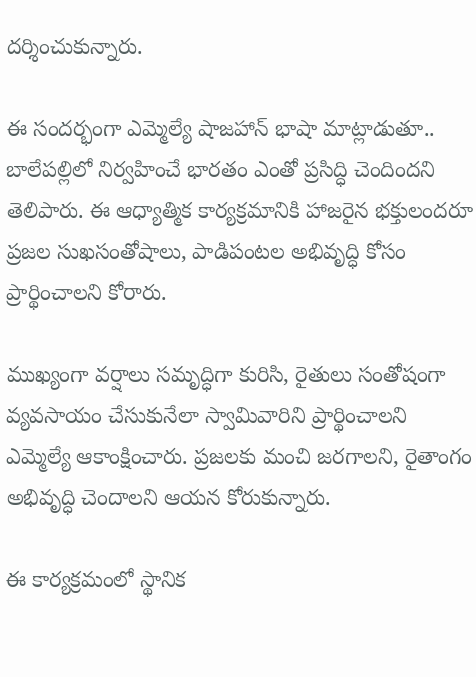దర్శించుకున్నారు.

ఈ సందర్భంగా ఎమ్మెల్యే షాజహాన్ భాషా మాట్లాడుతూ.. బాలేపల్లిలో నిర్వహించే భారతం ఎంతో ప్రసిద్ధి చెందిందని తెలిపారు. ఈ ఆధ్యాత్మిక కార్యక్రమానికి హాజరైన భక్తులందరూ ప్రజల సుఖసంతోషాలు, పాడిపంటల అభివృద్ధి కోసం ప్రార్థించాలని కోరారు.

ముఖ్యంగా వర్షాలు సమృద్ధిగా కురిసి, రైతులు సంతోషంగా వ్యవసాయం చేసుకునేలా స్వామివారిని ప్రార్థించాలని ఎమ్మెల్యే ఆకాంక్షించారు. ప్రజలకు మంచి జరగాలని, రైతాంగం అభివృద్ధి చెందాలని ఆయన కోరుకున్నారు.

ఈ కార్యక్రమంలో స్థానిక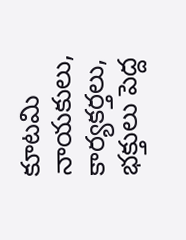కూటమి నాయకులు, కార్యకర్తలు, భక్తులు పెద్ద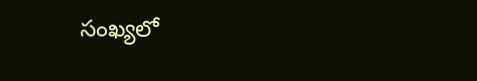సంఖ్యలో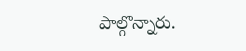పాల్గొన్నారు.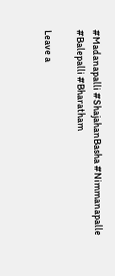#Madanapalli #ShajahanBasha #Nimmanapalle #Balepalli #Bharatham

Leave a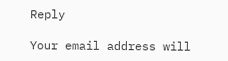Reply

Your email address will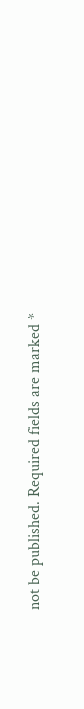not be published. Required fields are marked *